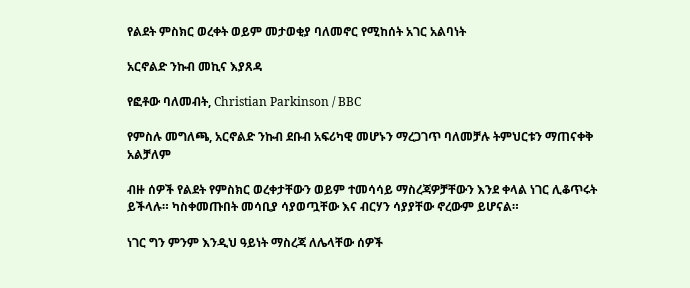የልደት ምስክር ወረቀት ወይም መታወቂያ ባለመኖር የሚከሰት አገር አልባነት

አርኖልድ ንኩብ መኪና እያጸዳ

የፎቶው ባለመብት, Christian Parkinson / BBC

የምስሉ መግለጫ, አርኖልድ ንኩብ ደቡብ አፍሪካዊ መሆኑን ማረጋገጥ ባለመቻሉ ትምህርቱን ማጠናቀቅ አልቻለም

ብዙ ሰዎች የልደት የምስክር ወረቀታቸውን ወይም ተመሳሳይ ማስረጃዎቻቸውን እንደ ቀላል ነገር ሊቆጥሩት ይችላሉ። ካስቀመጡበት መሳቢያ ሳያወጧቸው እና ብርሃን ሳያያቸው ኖረውም ይሆናል።

ነገር ግን ምንም እንዲህ ዓይነት ማስረጃ ለሌላቸው ሰዎች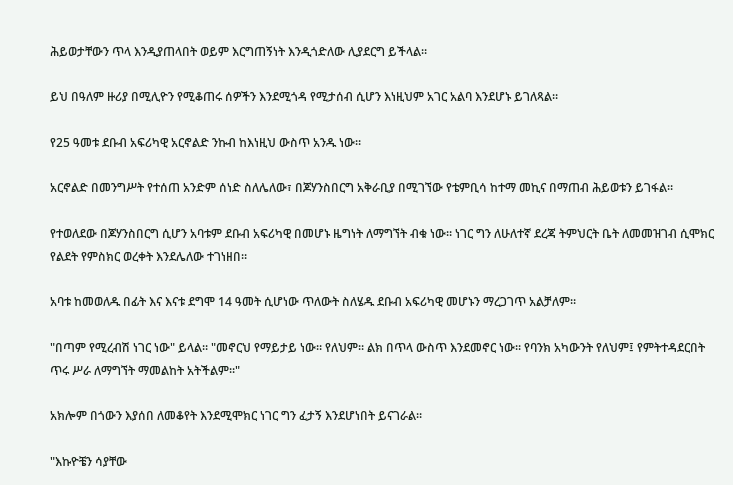ሕይወታቸውን ጥላ እንዲያጠላበት ወይም እርግጠኝነት እንዲጎድለው ሊያደርግ ይችላል።

ይህ በዓለም ዙሪያ በሚሊዮን የሚቆጠሩ ሰዎችን እንደሚጎዳ የሚታሰብ ሲሆን እነዚህም አገር አልባ እንደሆኑ ይገለጻል።

የ25 ዓመቱ ደቡብ አፍሪካዊ አርኖልድ ንኩብ ከእነዚህ ውስጥ አንዱ ነው።

አርኖልድ በመንግሥት የተሰጠ አንድም ሰነድ ስለሌለው፣ በጆሃንስበርግ አቅራቢያ በሚገኘው የቴምቢሳ ከተማ መኪና በማጠብ ሕይወቱን ይገፋል።

የተወለደው በጆሃንስበርግ ሲሆን አባቱም ደቡብ አፍሪካዊ በመሆኑ ዜግነት ለማግኘት ብቁ ነው። ነገር ግን ለሁለተኛ ደረጃ ትምህርት ቤት ለመመዝገብ ሲሞክር የልደት የምስክር ወረቀት እንደሌለው ተገነዘበ።

አባቱ ከመወለዱ በፊት እና እናቱ ደግሞ 14 ዓመት ሲሆነው ጥለውት ስለሄዱ ደቡብ አፍሪካዊ መሆኑን ማረጋገጥ አልቻለም።

"በጣም የሚረብሽ ነገር ነው" ይላል። "መኖርህ የማይታይ ነው። የለህም። ልክ በጥላ ውስጥ እንደመኖር ነው። የባንክ አካውንት የለህም፤ የምትተዳደርበት ጥሩ ሥራ ለማግኘት ማመልከት አትችልም።"

አክሎም በጎውን እያሰበ ለመቆየት እንደሚሞክር ነገር ግን ፈታኝ እንደሆነበት ይናገራል።

"እኩዮቼን ሳያቸው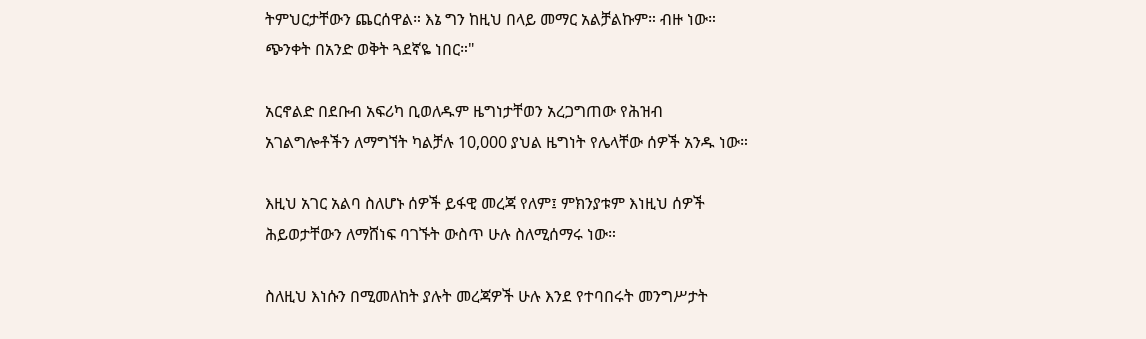ትምህርታቸውን ጨርሰዋል። እኔ ግን ከዚህ በላይ መማር አልቻልኩም። ብዙ ነው። ጭንቀት በአንድ ወቅት ጓደኛዬ ነበር።"

አርኖልድ በደቡብ አፍሪካ ቢወለዱም ዜግነታቸወን አረጋግጠው የሕዝብ አገልግሎቶችን ለማግኘት ካልቻሉ 10,000 ያህል ዜግነት የሌላቸው ሰዎች አንዱ ነው።

እዚህ አገር አልባ ስለሆኑ ሰዎች ይፋዊ መረጃ የለም፤ ምክንያቱም እነዚህ ሰዎች ሕይወታቸውን ለማሸነፍ ባገኙት ውስጥ ሁሉ ስለሚሰማሩ ነው።

ስለዚህ እነሱን በሚመለከት ያሉት መረጃዎች ሁሉ እንደ የተባበሩት መንግሥታት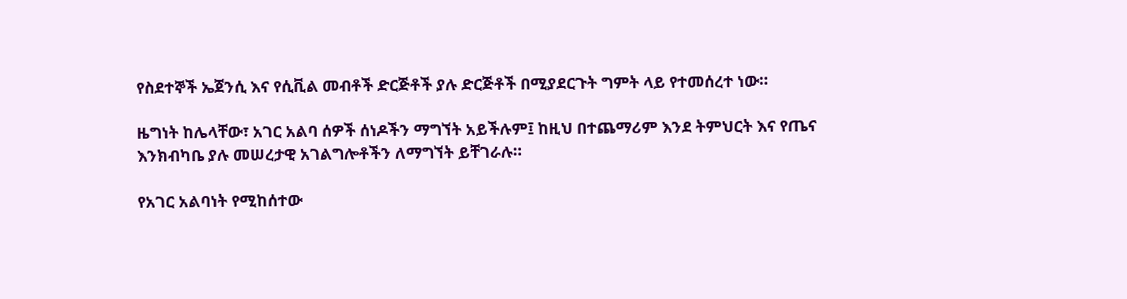የስደተኞች ኤጀንሲ እና የሲቪል መብቶች ድርጅቶች ያሉ ድርጅቶች በሚያደርጉት ግምት ላይ የተመሰረተ ነው።

ዜግነት ከሌላቸው፣ አገር አልባ ሰዎች ሰነዶችን ማግኘት አይችሉም፤ ከዚህ በተጨማሪም እንደ ትምህርት እና የጤና እንክብካቤ ያሉ መሠረታዊ አገልግሎቶችን ለማግኘት ይቸገራሉ።

የአገር አልባነት የሚከሰተው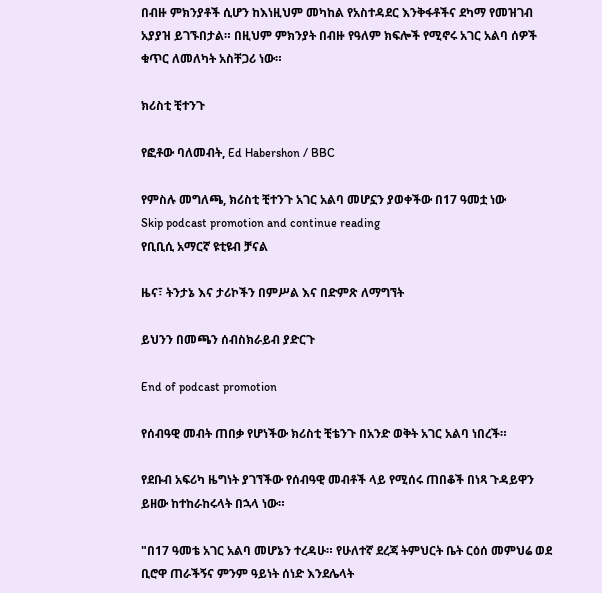በብዙ ምክንያቶች ሲሆን ከእነዚህም መካከል የአስተዳደር እንቅፋቶችና ደካማ የመዝገብ አያያዝ ይገኙበታል። በዚህም ምክንያት በብዙ የዓለም ክፍሎች የሚኖሩ አገር አልባ ሰዎች ቁጥር ለመለካት አስቸጋሪ ነው።

ክሪስቲ ቺተንጉ

የፎቶው ባለመብት, Ed Habershon / BBC

የምስሉ መግለጫ, ክሪስቲ ቺተንጉ አገር አልባ መሆኗን ያወቀችው በ17 ዓመቷ ነው
Skip podcast promotion and continue reading
የቢቢሲ አማርኛ ዩቲዩብ ቻናል

ዜና፣ ትንታኔ እና ታሪኮችን በምሥል እና በድምጽ ለማግኘት

ይህንን በመጫን ሰብስክራይብ ያድርጉ

End of podcast promotion

የሰብዓዊ መብት ጠበቃ የሆነችው ክሪስቲ ቺቴንጉ በአንድ ወቅት አገር አልባ ነበረች።

የደቡብ አፍሪካ ዜግነት ያገኘችው የሰብዓዊ መብቶች ላይ የሚሰሩ ጠበቆች በነጻ ጉዳይዋን ይዘው ከተከራከሩላት በኋላ ነው።

"በ17 ዓመቴ አገር አልባ መሆኔን ተረዳሁ። የሁለተኛ ደረጃ ትምህርት ቤት ርዕሰ መምህሬ ወደ ቢሮዋ ጠራችኝና ምንም ዓይነት ሰነድ እንደሌላት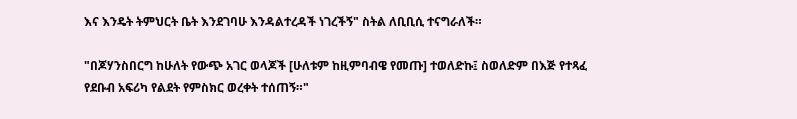እና እንዴት ትምህርት ቤት እንደገባሁ እንዳልተረዳች ነገረችኝ" ስትል ለቢቢሲ ተናግራለች።

"በጆሃንስበርግ ከሁለት የውጭ አገር ወላጆች [ሁለቱም ከዚምባብዌ የመጡ] ተወለድኩ፤ ስወለድም በእጅ የተጻፈ የደቡብ አፍሪካ የልደት የምስክር ወረቀት ተሰጠኝ።"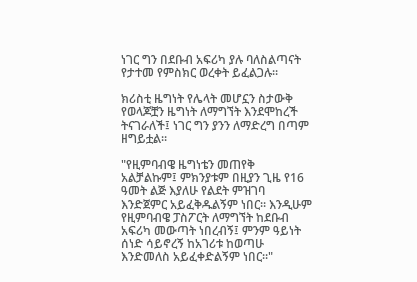ነገር ግን በደቡብ አፍሪካ ያሉ ባለስልጣናት የታተመ የምስክር ወረቀት ይፈልጋሉ።

ክሪስቲ ዜግነት የሌላት መሆኗን ስታውቅ የወላጆቿን ዜግነት ለማግኘት እንደሞከረች ትናገራለች፤ ነገር ግን ያንን ለማድረግ በጣም ዘግይቷል።

"የዚምባብዌ ዜግነቴን መጠየቅ አልቻልኩም፤ ምክንያቱም በዚያን ጊዜ የ16 ዓመት ልጅ እያለሁ የልደት ምዝገባ እንድጀምር አይፈቅዱልኝም ነበር። እንዲሁም የዚምባብዌ ፓስፖርት ለማግኘት ከደቡብ አፍሪካ መውጣት ነበረብኝ፤ ምንም ዓይነት ሰነድ ሳይኖረኝ ከአገሪቱ ከወጣሁ እንድመለስ አይፈቀድልኝም ነበር።"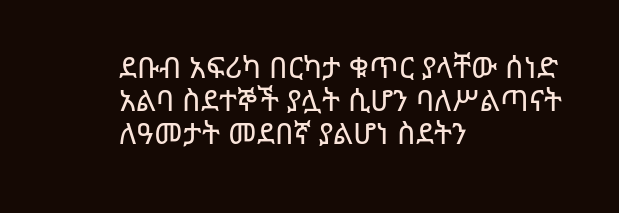ደቡብ አፍሪካ በርካታ ቁጥር ያላቸው ሰነድ አልባ ስደተኞች ያሏት ሲሆን ባለሥልጣናት ለዓመታት መደበኛ ያልሆነ ስደትን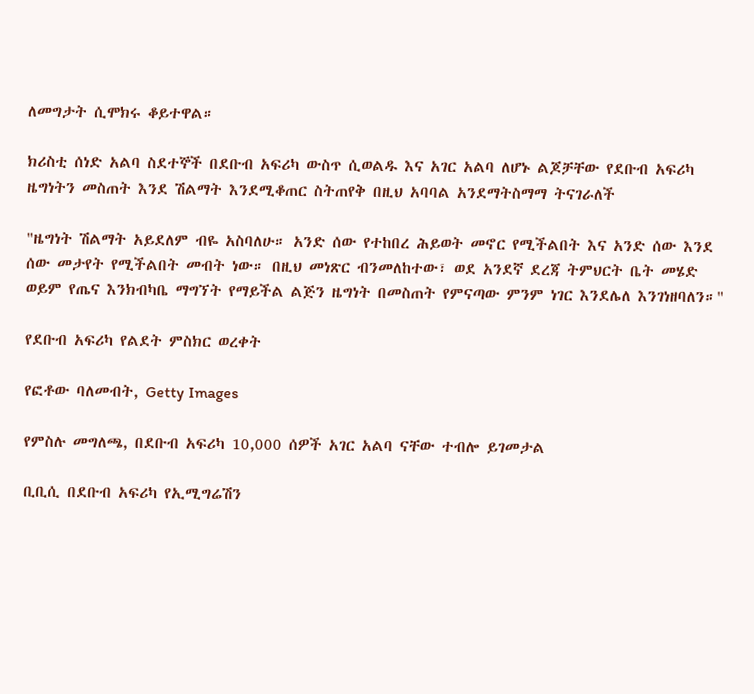ለመግታት ሲሞክሩ ቆይተዋል።

ክሪስቲ ሰነድ አልባ ስደተኞች በደቡብ አፍሪካ ውስጥ ሲወልዱ እና አገር አልባ ለሆኑ ልጆቻቸው የደቡብ አፍሪካ ዜግነትን መስጠት እንደ ሽልማት እንደሚቆጠር ስትጠየቅ በዚህ አባባል አንደማትስማማ ትናገራለች

"ዜግነት ሽልማት አይደለም ብዬ አስባለሁ። አንድ ሰው የተከበረ ሕይወት መኖር የሚችልበት እና አንድ ሰው እንደ ሰው መታየት የሚችልበት መብት ነው። በዚህ መነጽር ብንመለከተው፣ ወደ አንደኛ ደረጃ ትምህርት ቤት መሄድ ወይም የጤና እንክብካቤ ማግኘት የማይችል ልጅን ዜግነት በመስጠት የምናጣው ምንም ነገር እንደሌለ እንገነዘባለን።"

የደቡብ አፍሪካ የልደት ምስክር ወረቀት

የፎቶው ባለመብት, Getty Images

የምስሉ መግለጫ, በደቡብ አፍሪካ 10,000 ሰዎች አገር አልባ ናቸው ተብሎ ይገመታል

ቢቢሲ በደቡብ አፍሪካ የኢሚግሬሽን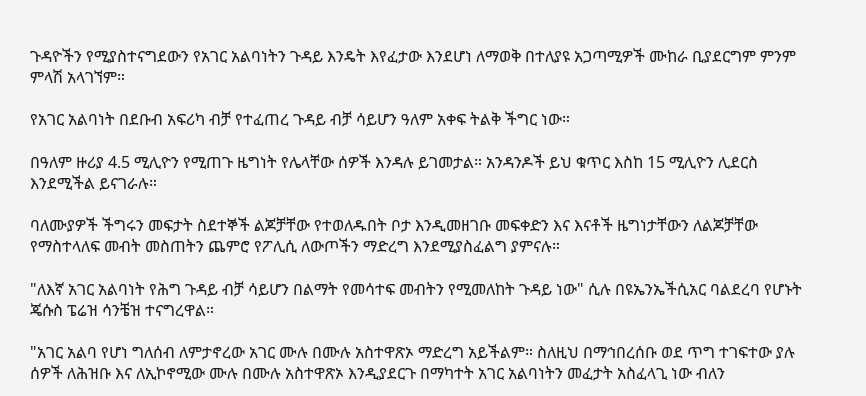ጉዳዮችን የሚያስተናግደውን የአገር አልባነትን ጉዳይ እንዴት እየፈታው እንደሆነ ለማወቅ በተለያዩ አጋጣሚዎች ሙከራ ቢያደርግም ምንም ምላሽ አላገኘም።

የአገር አልባነት በደቡብ አፍሪካ ብቻ የተፈጠረ ጉዳይ ብቻ ሳይሆን ዓለም አቀፍ ትልቅ ችግር ነው።

በዓለም ዙሪያ 4.5 ሚሊዮን የሚጠጉ ዜግነት የሌላቸው ሰዎች እንዳሉ ይገመታል። አንዳንዶች ይህ ቁጥር እስከ 15 ሚሊዮን ሊደርስ እንደሚችል ይናገራሉ።

ባለሙያዎች ችግሩን መፍታት ስደተኞች ልጆቻቸው የተወለዱበት ቦታ እንዲመዘገቡ መፍቀድን እና እናቶች ዜግነታቸውን ለልጆቻቸው የማስተላለፍ መብት መስጠትን ጨምሮ የፖሊሲ ለውጦችን ማድረግ እንደሚያስፈልግ ያምናሉ።

"ለእኛ አገር አልባነት የሕግ ጉዳይ ብቻ ሳይሆን በልማት የመሳተፍ መብትን የሚመለከት ጉዳይ ነው" ሲሉ በዩኤንኤችሲአር ባልደረባ የሆኑት ጄሱስ ፔሬዝ ሳንቼዝ ተናግረዋል።

"አገር አልባ የሆነ ግለሰብ ለምታኖረው አገር ሙሉ በሙሉ አስተዋጽኦ ማድረግ አይችልም። ስለዚህ በማኅበረሰቡ ወደ ጥግ ተገፍተው ያሉ ሰዎች ለሕዝቡ እና ለኢኮኖሚው ሙሉ በሙሉ አስተዋጽኦ እንዲያደርጉ በማካተት አገር አልባነትን መፈታት አስፈላጊ ነው ብለን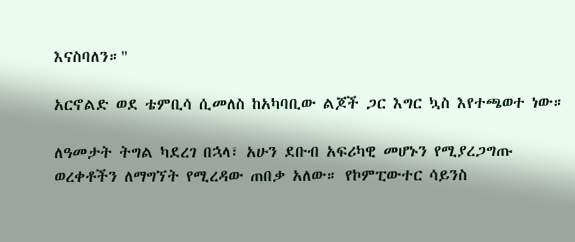እናስባለን።"

አርኖልድ ወደ ቴምቢሳ ሲመለስ ከአካባቢው ልጆች ጋር እግር ኳስ እየተጫወተ ነው።

ለዓመታት ትግል ካደረገ በኋላ፣ አሁን ደቡብ አፍሪካዊ መሆኑን የሚያረጋግጡ ወረቀቶችን ለማግኘት የሚረዳው ጠበቃ አለው። የኮምፒውተር ሳይንስ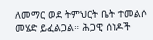ለመማር ወደ ትምህርት ቤት ተመልሶ መሄድ ይፈልጋል። ሕጋዊ ሰነዶች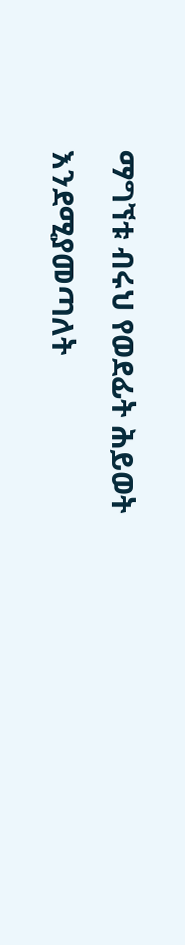ማግኘቱ ብሩህ የወደፊት ሕይወት እንደሚያመጣለት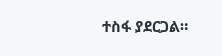ተስፋ ያደርጋል።